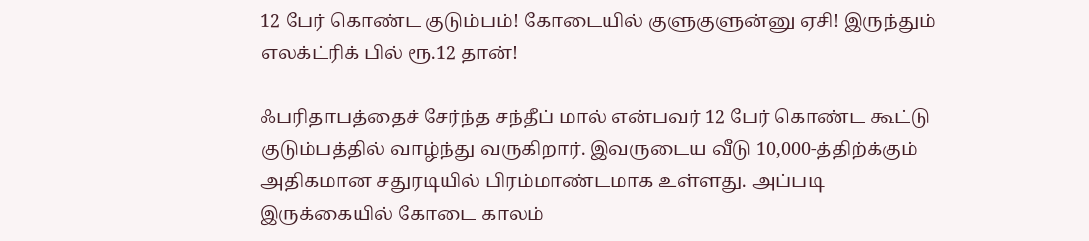12 பேர் கொண்ட குடும்பம்! கோடையில் குளுகுளுன்னு ஏசி! இருந்தும் எலக்ட்ரிக் பில் ரூ.12 தான்!

ஃபரிதாபத்தைச் சேர்ந்த சந்தீப் மால் என்பவர் 12 பேர் கொண்ட கூட்டு குடும்பத்தில் வாழ்ந்து வருகிறார். இவருடைய வீடு 10,000-த்திற்க்கும் அதிகமான சதுரடியில் பிரம்மாண்டமாக உள்ளது. அப்படி இருக்கையில் கோடை காலம்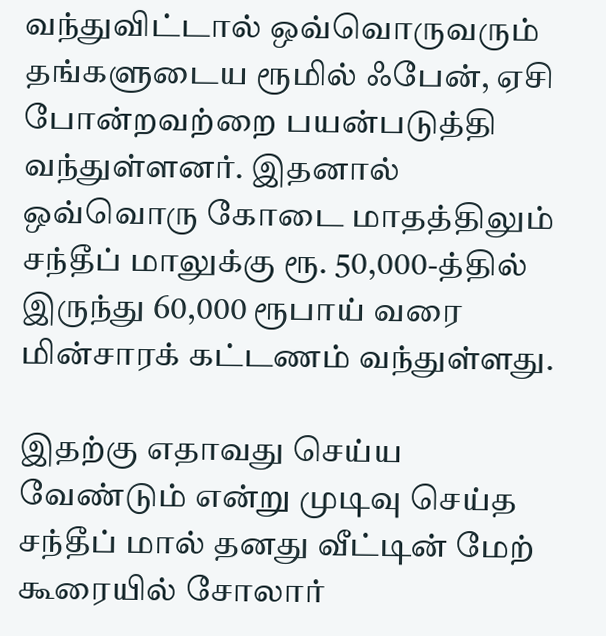வந்துவிட்டால் ஒவ்வொருவரும் தங்களுடைய ரூமில் ஃபேன், ஏசி போன்றவற்றை பயன்படுத்தி வந்துள்ளனர். இதனால் ஒவ்வொரு கோடை மாதத்திலும் சந்தீப் மாலுக்கு ரூ. 50,000-த்தில் இருந்து 60,000 ரூபாய் வரை மின்சாரக் கட்டணம் வந்துள்ளது.

இதற்கு எதாவது செய்ய வேண்டும் என்று முடிவு செய்த சந்தீப் மால் தனது வீட்டின் மேற் கூரையில் சோலார்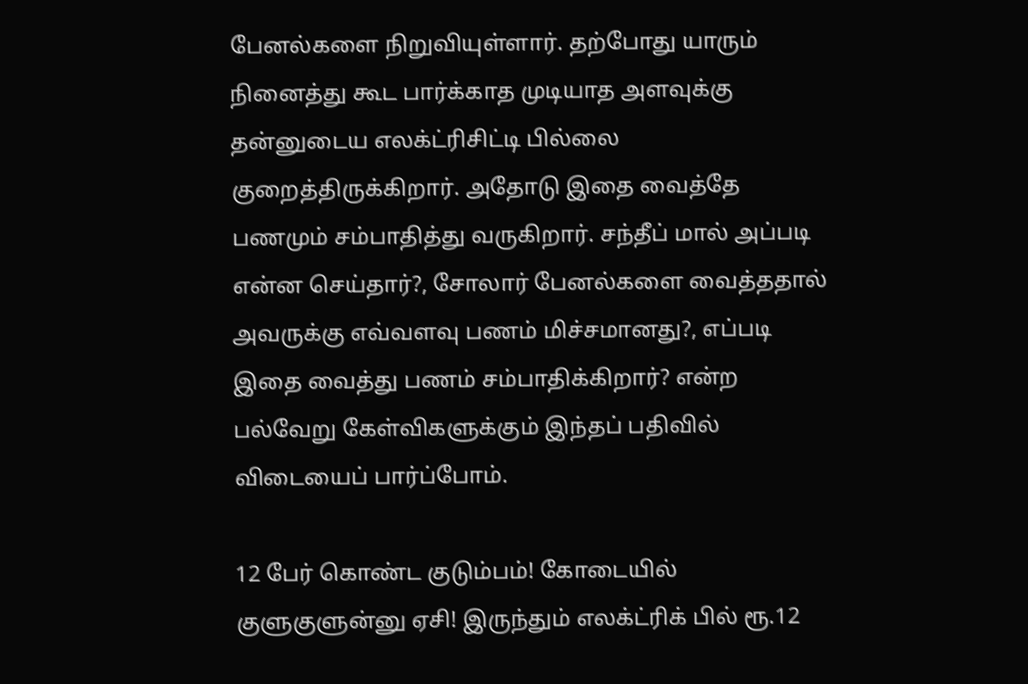பேனல்களை நிறுவியுள்ளார். தற்போது யாரும் நினைத்து கூட பார்க்காத முடியாத அளவுக்கு தன்னுடைய எலக்ட்ரிசிட்டி பில்லை குறைத்திருக்கிறார். அதோடு இதை வைத்தே பணமும் சம்பாதித்து வருகிறார். சந்தீப் மால் அப்படி என்ன செய்தார்?, சோலார் பேனல்களை வைத்ததால் அவருக்கு எவ்வளவு பணம் மிச்சமானது?, எப்படி இதை வைத்து பணம் சம்பாதிக்கிறார்? என்ற பல்வேறு கேள்விகளுக்கும் இந்தப் பதிவில் விடையைப் பார்ப்போம்.

12 பேர் கொண்ட குடும்பம்! கோடையில் குளுகுளுன்னு ஏசி! இருந்தும் எலக்ட்ரிக் பில் ரூ.12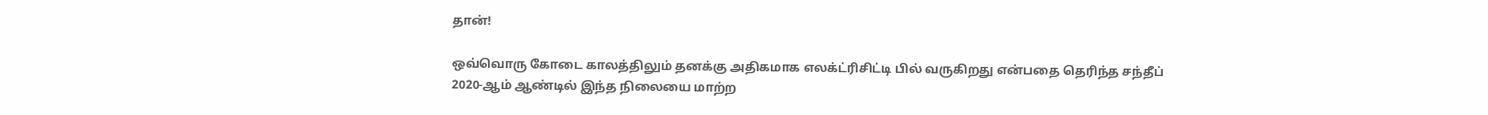தான்!

ஒவ்வொரு கோடை காலத்திலும் தனக்கு அதிகமாக எலக்ட்ரிசிட்டி பில் வருகிறது என்பதை தெரிந்த சந்தீப் 2020-ஆம் ஆண்டில் இந்த நிலையை மாற்ற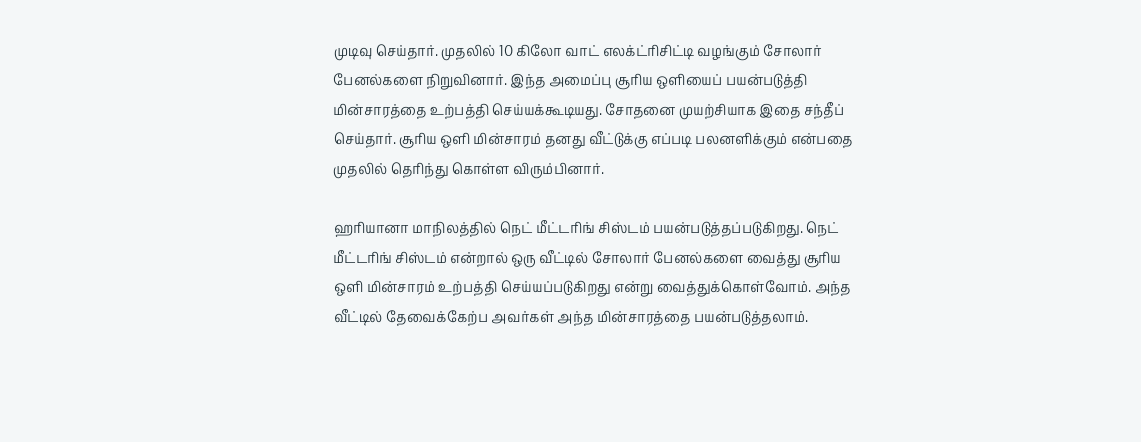முடிவு செய்தார். முதலில் 10 கிலோ வாட் எலக்ட்ரிசிட்டி வழங்கும் சோலார் பேனல்களை நிறுவினார். இந்த அமைப்பு சூரிய ஒளியைப் பயன்படுத்தி மின்சாரத்தை உற்பத்தி செய்யக்கூடியது. சோதனை முயற்சியாக இதை சந்தீப் செய்தார். சூரிய ஒளி மின்சாரம் தனது வீட்டுக்கு எப்படி பலனளிக்கும் என்பதை முதலில் தெரிந்து கொள்ள விரும்பினார்.

ஹரியானா மாநிலத்தில் நெட் மீட்டரிங் சிஸ்டம் பயன்படுத்தப்படுகிறது. நெட் மீட்டரிங் சிஸ்டம் என்றால் ஒரு வீட்டில் சோலார் பேனல்களை வைத்து சூரிய ஒளி மின்சாரம் உற்பத்தி செய்யப்படுகிறது என்று வைத்துக்கொள்வோம். அந்த வீட்டில் தேவைக்கேற்ப அவர்கள் அந்த மின்சாரத்தை பயன்படுத்தலாம்.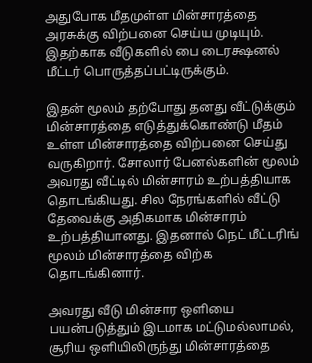அதுபோக மீதமுள்ள மின்சாரத்தை அரசுக்கு விற்பனை செய்ய முடியும். இதற்காக வீடுகளில் பை டைரக்ஷனல் மீட்டர் பொருத்தப்பட்டிருக்கும்.

இதன் மூலம் தற்போது தனது வீட்டுக்கும் மின்சாரத்தை எடுத்துக்கொண்டு மீதம் உள்ள மின்சாரத்தை விற்பனை செய்து வருகிறார். சோலார் பேனல்களின் மூலம் அவரது வீட்டில் மின்சாரம் உற்பத்தியாக தொடங்கியது. சில நேரங்களில் வீட்டு தேவைக்கு அதிகமாக மின்சாரம் உற்பத்தியானது. இதனால் நெட் மீட்டரிங் மூலம் மின்சாரத்தை விற்க தொடங்கினார்.

அவரது வீடு மின்சார ஒளியை பயன்படுத்தும் இடமாக மட்டுமல்லாமல், சூரிய ஒளியிலிருந்து மின்சாரத்தை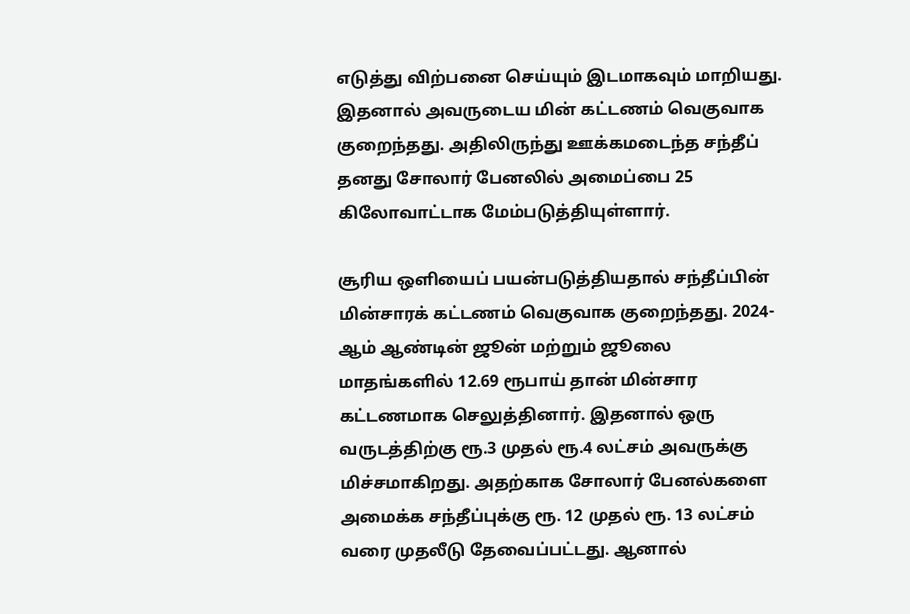எடுத்து விற்பனை செய்யும் இடமாகவும் மாறியது. இதனால் அவருடைய மின் கட்டணம் வெகுவாக குறைந்தது. அதிலிருந்து ஊக்கமடைந்த சந்தீப் தனது சோலார் பேனலில் அமைப்பை 25 கிலோவாட்டாக மேம்படுத்தியுள்ளார்.

சூரிய ஒளியைப் பயன்படுத்தியதால் சந்தீப்பின் மின்சாரக் கட்டணம் வெகுவாக குறைந்தது. 2024-ஆம் ஆண்டின் ஜூன் மற்றும் ஜூலை மாதங்களில் 12.69 ரூபாய் தான் மின்சார கட்டணமாக செலுத்தினார். இதனால் ஒரு வருடத்திற்கு ரூ.3 முதல் ரூ.4 லட்சம் அவருக்கு மிச்சமாகிறது. அதற்காக சோலார் பேனல்களை அமைக்க சந்தீப்புக்கு ரூ. 12 முதல் ரூ. 13 லட்சம் வரை முதலீடு தேவைப்பட்டது. ஆனால்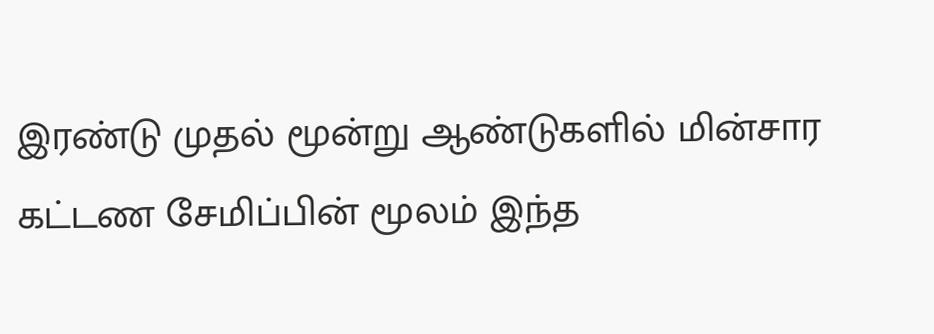இரண்டு முதல் மூன்று ஆண்டுகளில் மின்சார கட்டண சேமிப்பின் மூலம் இந்த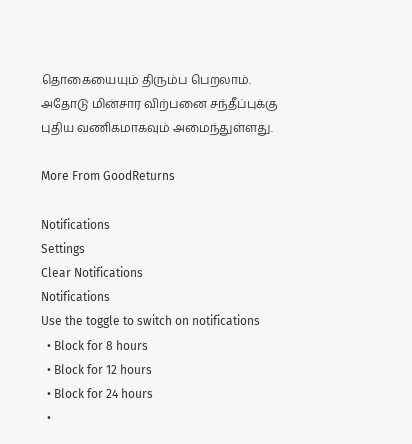தொகையையும் திரும்ப பெறலாம். அதோடு மின்சார விற்பனை சந்தீப்புக்கு புதிய வணிகமாகவும் அமைந்துள்ளது.

More From GoodReturns

Notifications
Settings
Clear Notifications
Notifications
Use the toggle to switch on notifications
  • Block for 8 hours
  • Block for 12 hours
  • Block for 24 hours
  •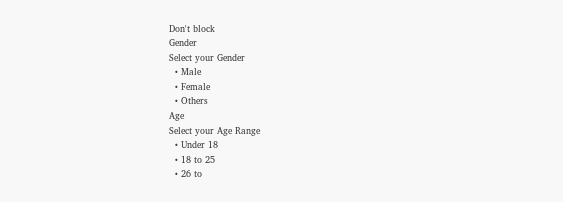Don't block
Gender
Select your Gender
  • Male
  • Female
  • Others
Age
Select your Age Range
  • Under 18
  • 18 to 25
  • 26 to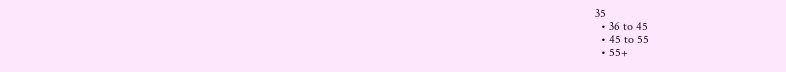35
  • 36 to 45
  • 45 to 55
  • 55+